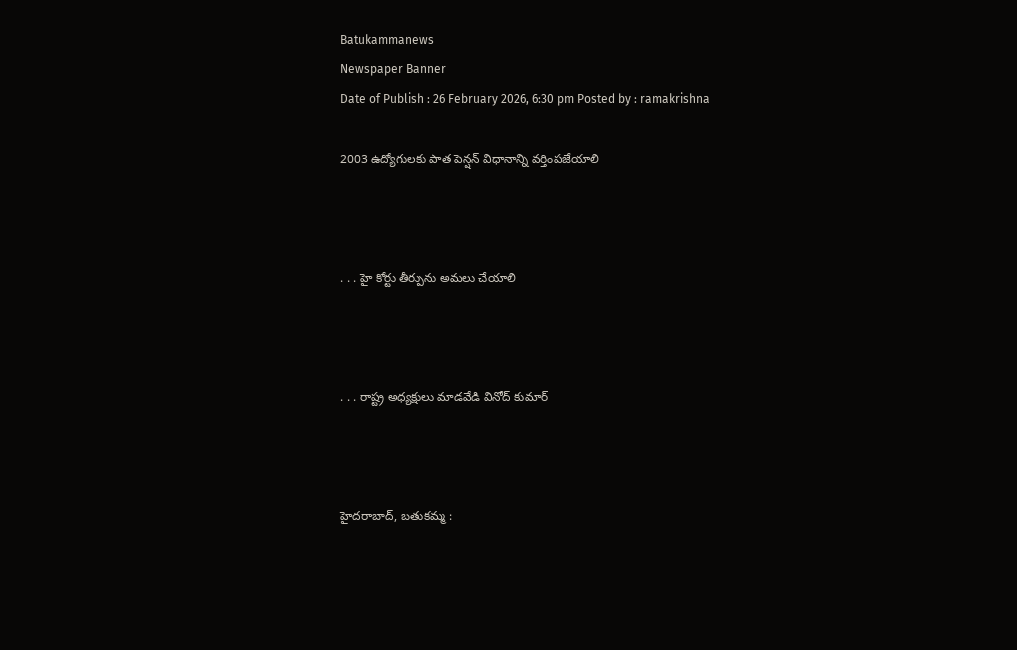Batukammanews
Newspaper Banner
Date of Publish : 26 February 2026, 6:30 pm Posted by : ramakrishna

2003 ఉద్యోగులకు పాత పెన్షన్ విధానాన్ని వర్తింపజేయాలి



. . . హై కోర్టు తీర్పును అమలు చేయాలి



. . . రాష్ట్ర అధ్యక్షులు మాడవేడి వినోద్ కుమార్



హైదరాబాద్, బతుకమ్మ :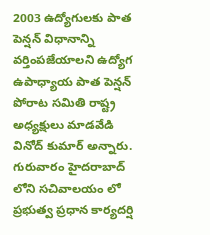2003 ఉద్యోగులకు పాత పెన్షన్ విధానాన్ని వర్తింపజేయాలని ఉద్యోగ ఉపాధ్యాయ పాత పెన్షన్ పోరాట సమితి రాష్ట్ర అధ్యక్షులు మాడవేడి వినోద్ కుమార్ అన్నారు. గురువారం హైదరాబాద్ లోని సచివాలయం లో ప్రభుత్వ ప్రధాన కార్యదర్షి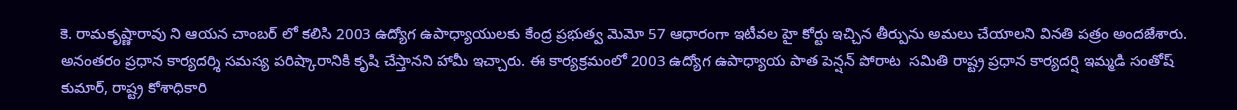కె. రామకృష్ణారావు ని ఆయన చాంబర్ లో కలిసి 2003 ఉద్యోగ ఉపాధ్యాయులకు కేంద్ర ప్రభుత్వ మెమో 57 ఆధారంగా ఇటీవల హై కోర్టు ఇచ్చిన తీర్పును అమలు చేయాలని వినతి పత్రం అందజేశారు. అనంతరం ప్రధాన కార్యదర్శి సమస్య పరిష్కారానికి కృషి చేస్తానని హామీ ఇచ్చారు. ఈ కార్యక్రమంలో 2003 ఉద్యోగ ఉపాధ్యాయ పాత పెన్షన్ పోరాట  సమితి రాష్ట్ర ప్రధాన కార్యదర్షి ఇమ్మడి సంతోష్ కుమార్, రాష్ట్ర కోశాధికారి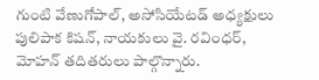గుంటి వేణుగోపాల్, అసోసియేటడ్ అధ్యక్షులు పులిపాక కిషన్, నాయకులు వై. రవింధర్, మోహన్ తదితరులు పాల్గొన్నారు.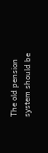The old pension system should be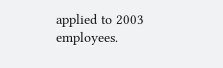applied to 2003 employees.